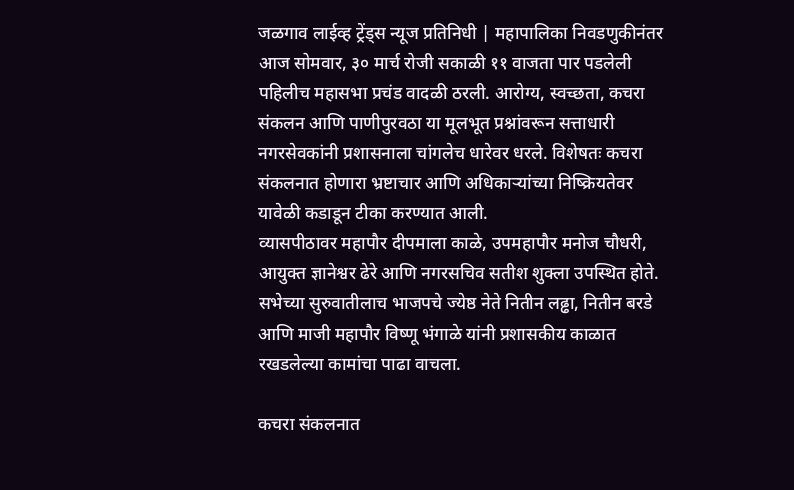जळगाव लाईव्ह ट्रेंड्स न्यूज प्रतिनिधी | महापालिका निवडणुकीनंतर आज सोमवार, ३० मार्च रोजी सकाळी ११ वाजता पार पडलेली पहिलीच महासभा प्रचंड वादळी ठरली. आरोग्य, स्वच्छता, कचरा संकलन आणि पाणीपुरवठा या मूलभूत प्रश्नांवरून सत्ताधारी नगरसेवकांनी प्रशासनाला चांगलेच धारेवर धरले. विशेषतः कचरा संकलनात होणारा भ्रष्टाचार आणि अधिकाऱ्यांच्या निष्क्रियतेवर यावेळी कडाडून टीका करण्यात आली.
व्यासपीठावर महापौर दीपमाला काळे, उपमहापौर मनोज चौधरी, आयुक्त ज्ञानेश्वर ढेरे आणि नगरसचिव सतीश शुक्ला उपस्थित होते. सभेच्या सुरुवातीलाच भाजपचे ज्येष्ठ नेते नितीन लढ्ढा, नितीन बरडे आणि माजी महापौर विष्णू भंगाळे यांनी प्रशासकीय काळात रखडलेल्या कामांचा पाढा वाचला.

कचरा संकलनात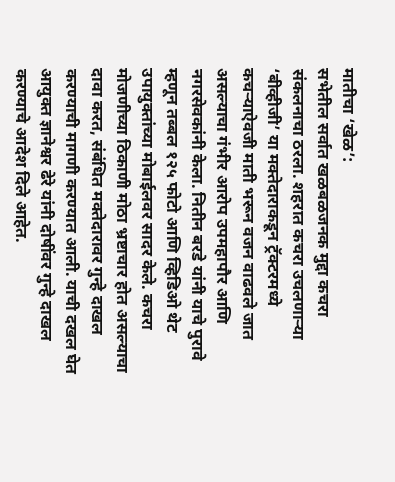मातीचा ‘खेळ’:
सभेतील सर्वात खळबळजनक मुद्दा कचरा संकलनाचा ठरला. शहरात कचरा उचलणाऱ्या ‘बीव्हीजी’ या मक्तेदाराकडून ट्रॅक्टरमध्ये कचऱ्याऐवजी माती भरून वजन वाढवले जात असल्याचा गंभीर आरोप उपमहापौर आणि नगरसेवकांनी केला. नितीन बरडे यांनी याचे पुरावे म्हणून तब्बल १२५ फोटो आणि व्हिडिओ थेट उपायुक्तांच्या मोबाईलवर सादर केले. कचरा मोजणीच्या ठिकाणी मोठा भ्रष्टाचार होत असल्याचा दावा करत, संबंधित मक्तेदारावर गुन्हे दाखल करण्याची मागणी करण्यात आली. याची दखल घेत आयुक्त ज्ञानेश्वर ढेरे यांनी दोषींवर गुन्हे दाखल करण्याचे आदेश दिले आहेत.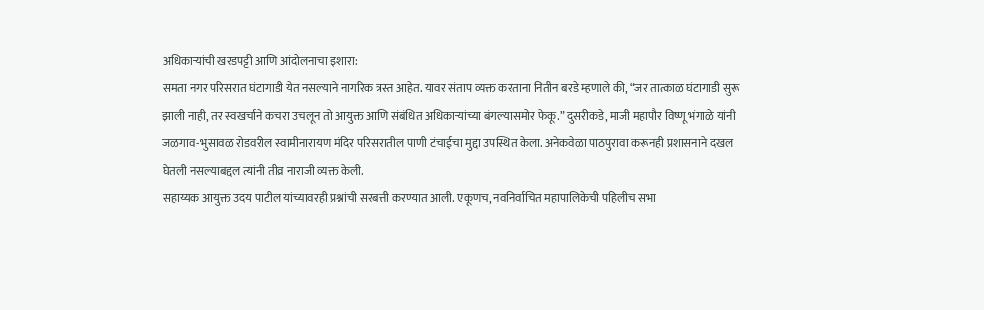अधिकाऱ्यांची खरडपट्टी आणि आंदोलनाचा इशारा:
समता नगर परिसरात घंटागाडी येत नसल्याने नागरिक त्रस्त आहेत. यावर संताप व्यक्त करताना नितीन बरडे म्हणाले की, “जर तात्काळ घंटागाडी सुरू झाली नाही, तर स्वखर्चाने कचरा उचलून तो आयुक्त आणि संबंधित अधिकाऱ्यांच्या बंगल्यासमोर फेकू.” दुसरीकडे, माजी महापौर विष्णू भंगाळे यांनी जळगाव-भुसावळ रोडवरील स्वामीनारायण मंदिर परिसरातील पाणी टंचाईचा मुद्दा उपस्थित केला. अनेकवेळा पाठपुरावा करूनही प्रशासनाने दखल घेतली नसल्याबद्दल त्यांनी तीव्र नाराजी व्यक्त केली.
सहाय्यक आयुक्त उदय पाटील यांच्यावरही प्रश्नांची सरबत्ती करण्यात आली. एकूणच, नवनिर्वाचित महापालिकेची पहिलीच सभा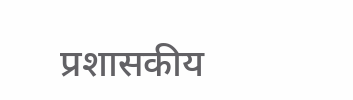प्रशासकीय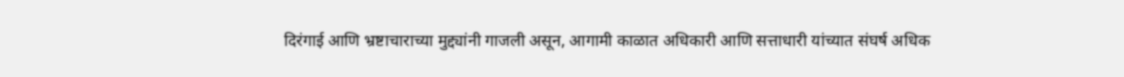दिरंगाई आणि भ्रष्टाचाराच्या मुद्द्यांनी गाजली असून, आगामी काळात अधिकारी आणि सत्ताधारी यांच्यात संघर्ष अधिक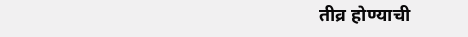तीव्र होण्याची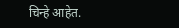चिन्हे आहेत.